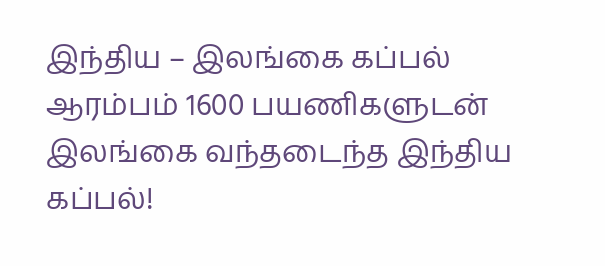இந்திய – இலங்கை கப்பல் ஆரம்பம் 1600 பயணிகளுடன் இலங்கை வந்தடைந்த இந்திய கப்பல்!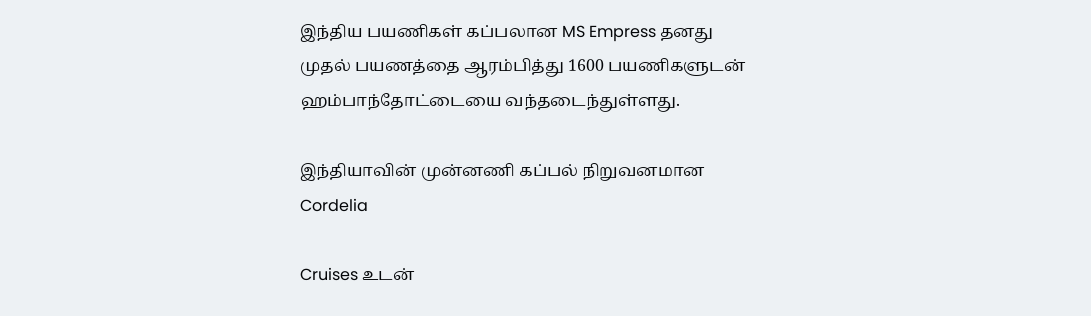இந்திய பயணிகள் கப்பலான MS Empress தனது முதல் பயணத்தை ஆரம்பித்து 1600 பயணிகளுடன் ஹம்பாந்தோட்டையை வந்தடைந்துள்ளது.

இந்தியாவின் முன்னணி கப்பல் நிறுவனமான Cordelia

Cruises உடன்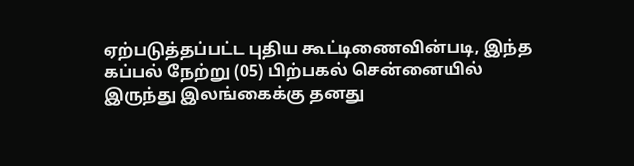ஏற்படுத்தப்பட்ட புதிய கூட்டிணைவின்படி, இந்த கப்பல் நேற்று (05) பிற்பகல் சென்னையில் இருந்து இலங்கைக்கு தனது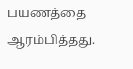பயணத்தை ஆரம்பித்தது.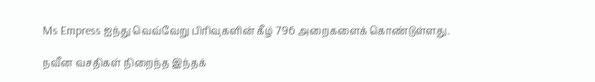Ms Empress ஐந்து வெவ்வேறு பிரிவுகளின் கீழ் 796 அறைகளைக் கொண்டுள்ளது.

நவீன வசதிகள் நிறைந்த இந்தக்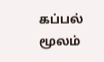கப்பல் மூலம்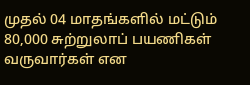முதல் 04 மாதங்களில் மட்டும் 80,000 சுற்றுலாப் பயணிகள் வருவார்கள் என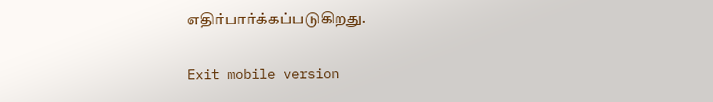எதிர்பார்க்கப்படுகிறது.

Exit mobile version